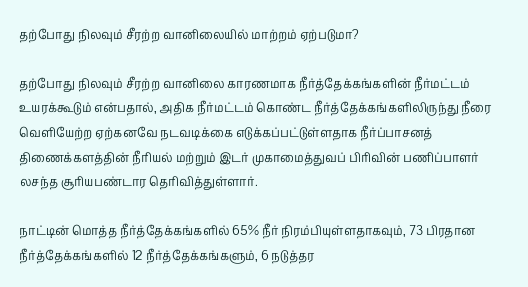தற்போது நிலவும் சீரற்ற வானிலையில் மாற்றம் ஏற்படுமா?

தற்போது நிலவும் சீரற்ற வானிலை காரணமாக நீர்த்தேக்கங்களின் நீர்மட்டம் உயரக்கூடும் என்பதால், அதிக நீர்மட்டம் கொண்ட நீர்த்தேக்கங்களிலிருந்து நீரை வெளியேற்ற ஏற்கனவே நடவடிக்கை எடுக்கப்பட்டுள்ளதாக நீர்ப்பாசனத் திணைக்களத்தின் நீரியல் மற்றும் இடர் முகாமைத்துவப் பிரிவின் பணிப்பாளர் லசந்த சூரியபண்டார தெரிவித்துள்ளார்.

நாட்டின் மொத்த நீர்த்தேக்கங்களில் 65% நீர் நிரம்பியுள்ளதாகவும், 73 பிரதான நீர்த்தேக்கங்களில் 12 நீர்த்தேக்கங்களும், 6 நடுத்தர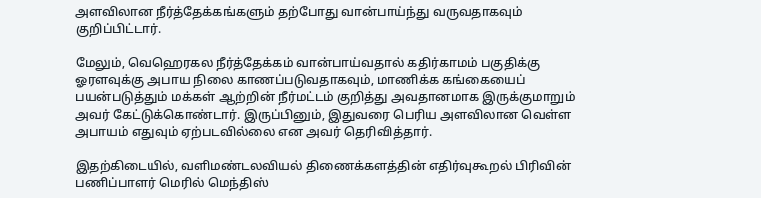அளவிலான நீர்த்தேக்கங்களும் தற்போது வான்பாய்ந்து வருவதாகவும் குறிப்பிட்டார்.

மேலும், வெஹெரகல நீர்த்தேக்கம் வான்பாய்வதால் கதிர்காமம் பகுதிக்கு ஓரளவுக்கு அபாய நிலை காணப்படுவதாகவும், மாணிக்க கங்கையைப் பயன்படுத்தும் மக்கள் ஆற்றின் நீர்மட்டம் குறித்து அவதானமாக இருக்குமாறும் அவர் கேட்டுக்கொண்டார். இருப்பினும், இதுவரை பெரிய அளவிலான வெள்ள அபாயம் எதுவும் ஏற்படவில்லை என அவர் தெரிவித்தார்.

இதற்கிடையில், வளிமண்டலவியல் திணைக்களத்தின் எதிர்வுகூறல் பிரிவின் பணிப்பாளர் மெரில் மெந்திஸ்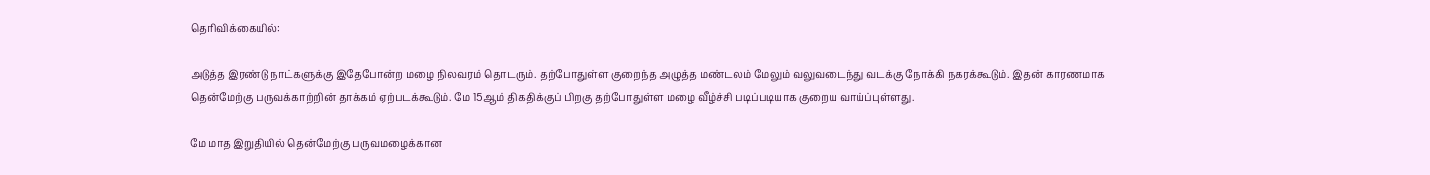தெரிவிக்கையில்:

அடுத்த இரண்டு நாட்களுக்கு இதேபோன்ற மழை நிலவரம் தொடரும். தற்போதுள்ள குறைந்த அழுத்த மண்டலம் மேலும் வலுவடைந்து வடக்கு நோக்கி நகரக்கூடும். இதன் காரணமாக தென்மேற்கு பருவக்காற்றின் தாக்கம் ஏற்படக்கூடும். மே 15ஆம் திகதிக்குப் பிறகு தற்போதுள்ள மழை வீழ்ச்சி படிப்படியாக குறைய வாய்ப்புள்ளது.

மே மாத இறுதியில் தென்மேற்கு பருவமழைக்கான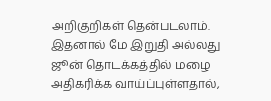அறிகுறிகள் தென்படலாம். இதனால் மே இறுதி அல்லது ஜூன் தொடக்கத்தில் மழை அதிகரிக்க வாய்ப்புள்ளதால்,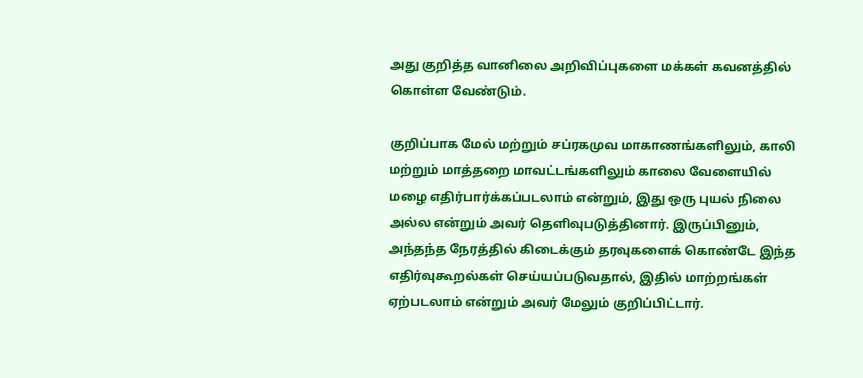அது குறித்த வானிலை அறிவிப்புகளை மக்கள் கவனத்தில் கொள்ள வேண்டும்.

குறிப்பாக மேல் மற்றும் சப்ரகமுவ மாகாணங்களிலும், காலி மற்றும் மாத்தறை மாவட்டங்களிலும் காலை வேளையில் மழை எதிர்பார்க்கப்படலாம் என்றும், இது ஒரு புயல் நிலை அல்ல என்றும் அவர் தெளிவுபடுத்தினார். இருப்பினும், அந்தந்த நேரத்தில் கிடைக்கும் தரவுகளைக் கொண்டே இந்த எதிர்வுகூறல்கள் செய்யப்படுவதால், இதில் மாற்றங்கள் ஏற்படலாம் என்றும் அவர் மேலும் குறிப்பிட்டார்.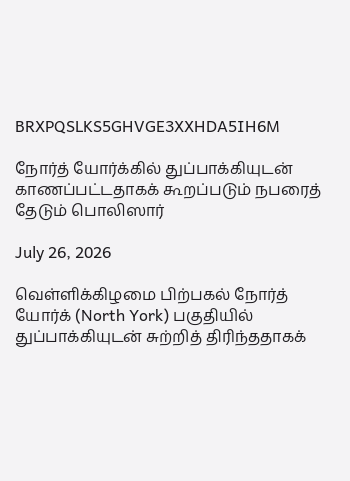BRXPQSLKS5GHVGE3XXHDA5IH6M

நோர்த் யோர்க்கில் துப்பாக்கியுடன் காணப்பட்டதாகக் கூறப்படும் நபரைத் தேடும் பொலிஸார்

July 26, 2026

வெள்ளிக்கிழமை பிற்பகல் நோர்த் யோர்க் (North York) பகுதியில் துப்பாக்கியுடன் சுற்றித் திரிந்ததாகக்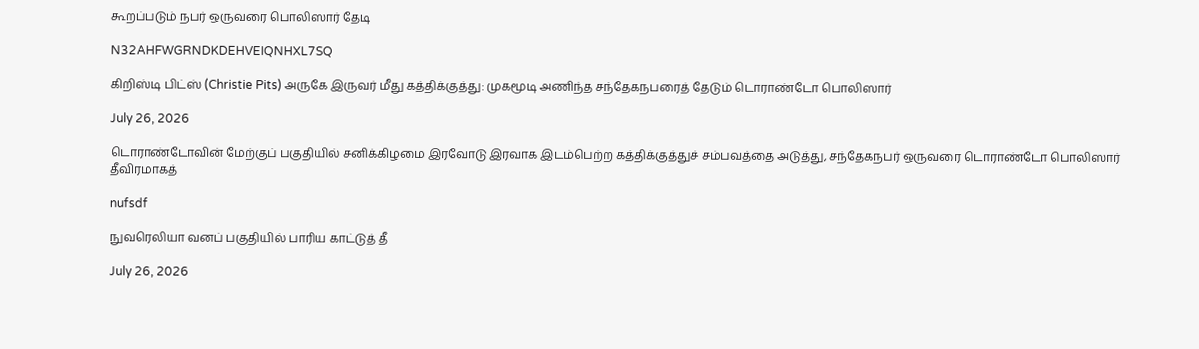கூறப்படும் நபர் ஒருவரை பொலிஸார் தேடி

N32AHFWGRNDKDEHVEIQNHXL7SQ

கிறிஸ்டி பிட்ஸ் (Christie Pits) அருகே இருவர் மீது கத்திக்குத்து: முகமூடி அணிந்த சந்தேகநபரைத் தேடும் டொராண்டோ பொலிஸார்

July 26, 2026

டொராண்டோவின் மேற்குப் பகுதியில் சனிக்கிழமை இரவோடு இரவாக இடம்பெற்ற கத்திக்குத்துச் சம்பவத்தை அடுத்து, சந்தேகநபர் ஒருவரை டொராண்டோ பொலிஸார் தீவிரமாகத்

nufsdf

நுவரெலியா வனப் பகுதியில் பாரிய காட்டுத் தீ

July 26, 2026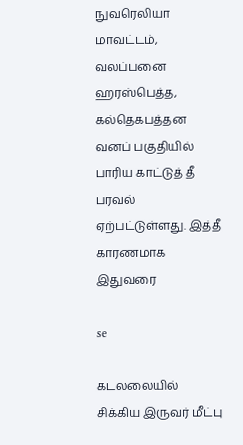நுவரெலியா மாவட்டம், வலப்பனை ஹரஸ்பெத்த, கல்தெகபத்தன வனப் பகுதியில் பாரிய காட்டுத் தீ பரவல் ஏற்பட்டுள்ளது. இத்தீ காரணமாக இதுவரை

se

கடலலையில் சிக்கிய இருவர் மீட்பு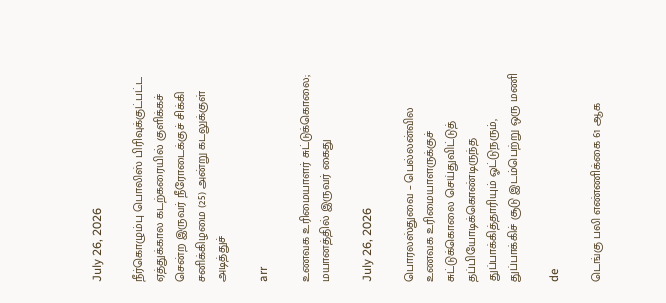July 26, 2026

நீர்கொழும்பு பொலிஸ் பிரிவுக்குட்பட்ட ஏத்துக்கால கடற்கரையில் குளிக்கச் சென்ற இருவர் நீரோடைக்குச் சிக்கி சனிக்கிழமை (25) அன்று கடலுக்குள் அடித்துச்

arr

உணவக உரிமையாளர் சுட்டுக்கொலை; மயானத்தில் இருவர் கைது

July 26, 2026

பொரலஸ்துவை – பெல்லன்வில உணவக உரிமையாளருக்குச் சுட்டுக்கொலை செய்துவிட்டுத் தப்பியோடிக்கொண்டிருந்த துப்பாக்கித்தாரியும் ஓட்டுநரும், துப்பாக்கிச் சூடு இடம்பெற்று ஒரு மணி

de

டெங்கு பலி எண்ணிக்கை 61 ஆக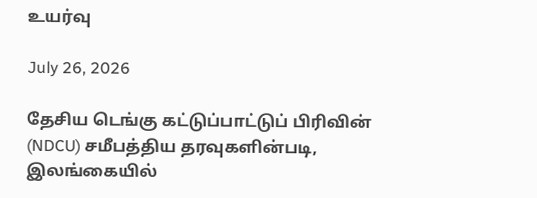உயர்வு

July 26, 2026

தேசிய டெங்கு கட்டுப்பாட்டுப் பிரிவின் (NDCU) சமீபத்திய தரவுகளின்படி, இலங்கையில்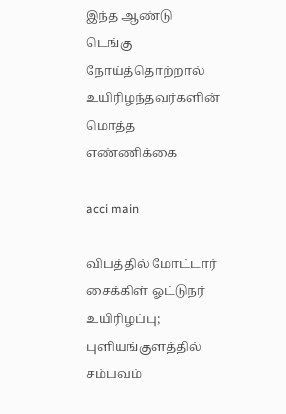இந்த ஆண்டு டெங்கு நோய்த்தொற்றால் உயிரிழந்தவர்களின் மொத்த எண்ணிக்கை

acci main

விபத்தில் மோட்டார் சைக்கிள் ஓட்டுநர் உயிரிழப்பு; புளியங்குளத்தில் சம்பவம்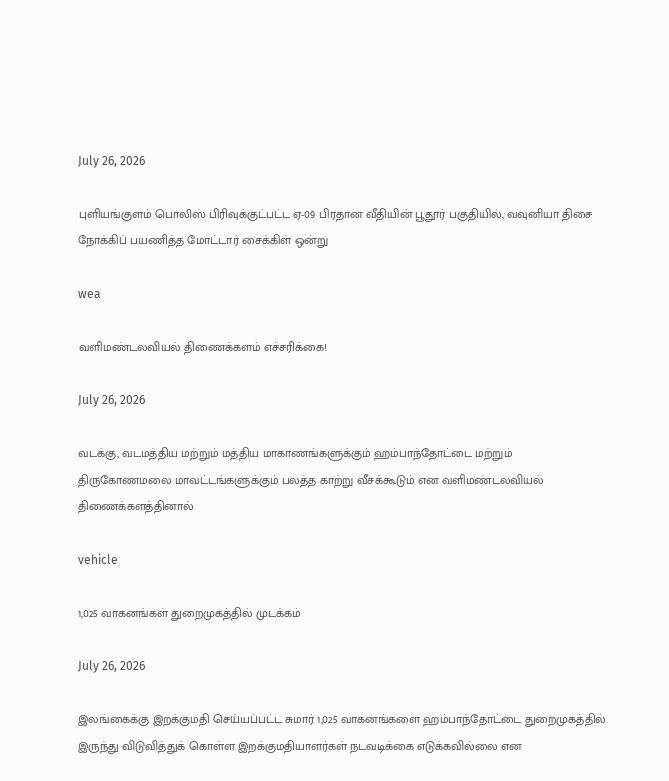July 26, 2026

புளியங்குளம் பொலிஸ் பிரிவுக்குட்பட்ட ஏ-09 பிரதான வீதியின் பூதூர் பகுதியில், வவுனியா திசை நோக்கிப் பயணித்த மோட்டார் சைக்கிள் ஒன்று

wea

வளிமண்டலவியல் திணைக்களம் எச்சரிக்கை!

July 26, 2026

வடக்கு, வடமத்திய மற்றும் மத்திய மாகாணங்களுக்கும் ஹம்பாந்தோட்டை மற்றும் திருகோணமலை மாவட்டங்களுக்கும் பலத்த காற்று வீசக்கூடும் என வளிமண்டலவியல் திணைக்களத்தினால்

vehicle

1,025 வாகனங்கள் துறைமுகத்தில் முடக்கம்

July 26, 2026

இலங்கைக்கு இறக்குமதி செய்யப்பட்ட சுமார் 1,025 வாகனங்களை ஹம்பாந்தோட்டை துறைமுகத்தில் இருந்து விடுவித்துக் கொள்ள இறக்குமதியாளர்கள் நடவடிக்கை எடுக்கவில்லை என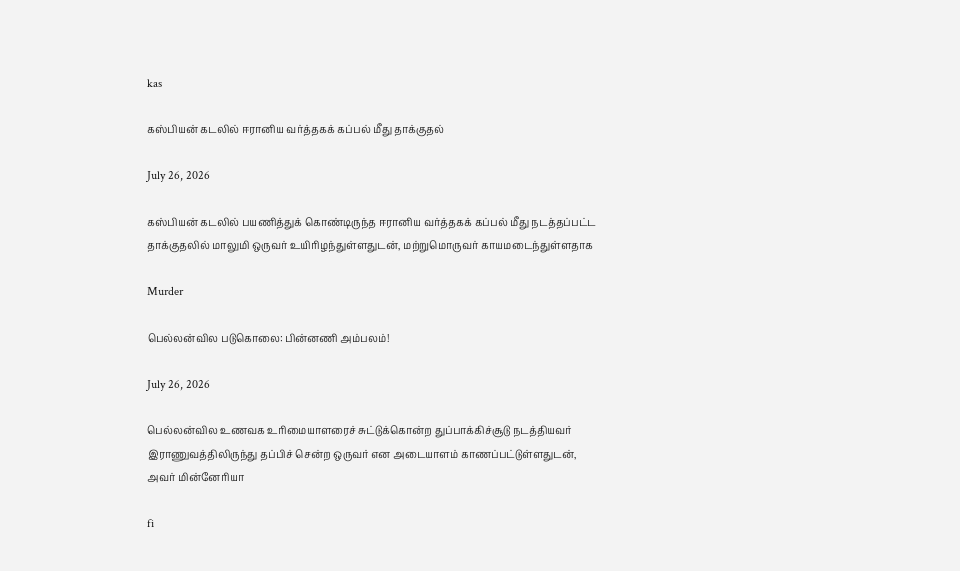kas

கஸ்பியன் கடலில் ஈரானிய வர்த்தகக் கப்பல் மீது தாக்குதல்

July 26, 2026

கஸ்பியன் கடலில் பயணித்துக் கொண்டிருந்த ஈரானிய வர்த்தகக் கப்பல் மீது நடத்தப்பட்ட தாக்குதலில் மாலுமி ஒருவர் உயிரிழந்துள்ளதுடன், மற்றுமொருவர் காயமடைந்துள்ளதாக

Murder

பெல்லன்வில படுகொலை: பின்னணி அம்பலம்!

July 26, 2026

பெல்லன்வில உணவக உரிமையாளரைச் சுட்டுக்கொன்ற துப்பாக்கிச்சூடு நடத்தியவர் இராணுவத்திலிருந்து தப்பிச் சென்ற ஒருவர் என அடையாளம் காணப்பட்டுள்ளதுடன், அவர் மின்னேரியா

fi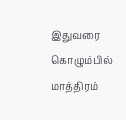இதுவரை கொழும்பில் மாத்திரம்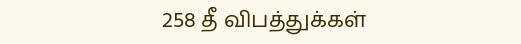258 தீ விபத்துக்கள்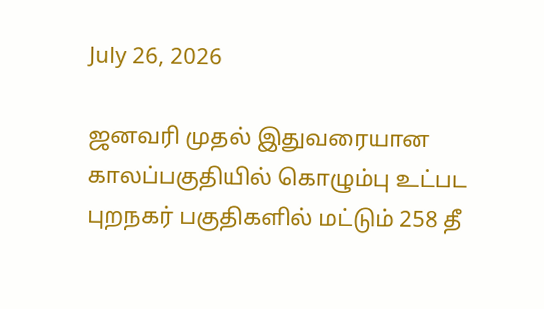July 26, 2026

ஜனவரி முதல் இதுவரையான காலப்பகுதியில் கொழும்பு உட்பட புறநகர் பகுதிகளில் மட்டும் 258 தீ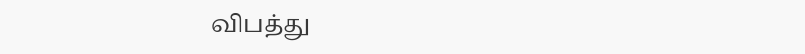விபத்து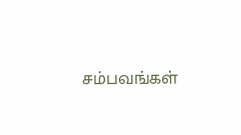சம்பவங்கள்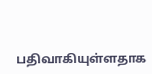பதிவாகியுள்ளதாக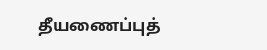தீயணைப்புத்